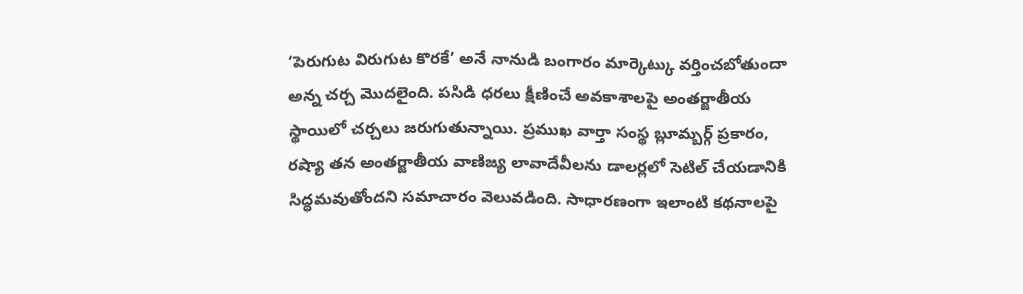‘పెరుగుట విరుగుట కొరకే’ అనే నానుడి బంగారం మార్కెట్కు వర్తించబోతుందా అన్న చర్చ మొదలైంది. పసిడి ధరలు క్షీణించే అవకాశాలపై అంతర్జాతీయ స్థాయిలో చర్చలు జరుగుతున్నాయి. ప్రముఖ వార్తా సంస్థ బ్లూమ్బర్గ్ ప్రకారం, రష్యా తన అంతర్జాతీయ వాణిజ్య లావాదేవీలను డాలర్లలో సెటిల్ చేయడానికి సిద్ధమవుతోందని సమాచారం వెలువడింది. సాధారణంగా ఇలాంటి కథనాలపై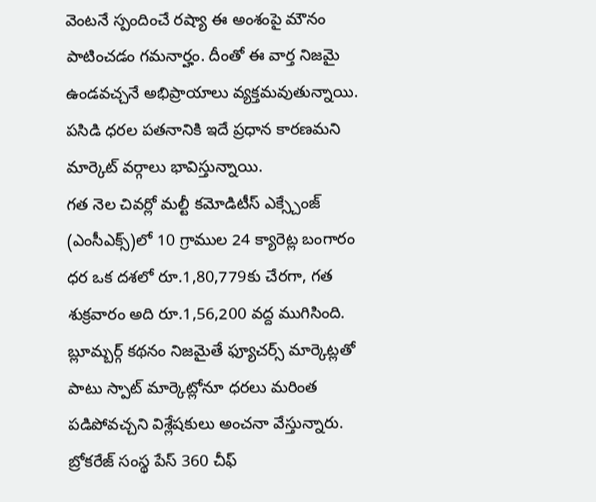వెంటనే స్పందించే రష్యా ఈ అంశంపై మౌనం పాటించడం గమనార్హం. దీంతో ఈ వార్త నిజమై ఉండవచ్చనే అభిప్రాయాలు వ్యక్తమవుతున్నాయి. పసిడి ధరల పతనానికి ఇదే ప్రధాన కారణమని మార్కెట్ వర్గాలు భావిస్తున్నాయి.
గత నెల చివర్లో మల్టీ కమోడిటీస్ ఎక్స్చేంజ్ (ఎంసీఎక్స్)లో 10 గ్రాముల 24 క్యారెట్ల బంగారం ధర ఒక దశలో రూ.1,80,779కు చేరగా, గత శుక్రవారం అది రూ.1,56,200 వద్ద ముగిసింది. బ్లూమ్బర్గ్ కథనం నిజమైతే ఫ్యూచర్స్ మార్కెట్లతో పాటు స్పాట్ మార్కెట్లోనూ ధరలు మరింత పడిపోవచ్చని విశ్లేషకులు అంచనా వేస్తున్నారు.
బ్రోకరేజ్ సంస్థ పేస్ 360 చీఫ్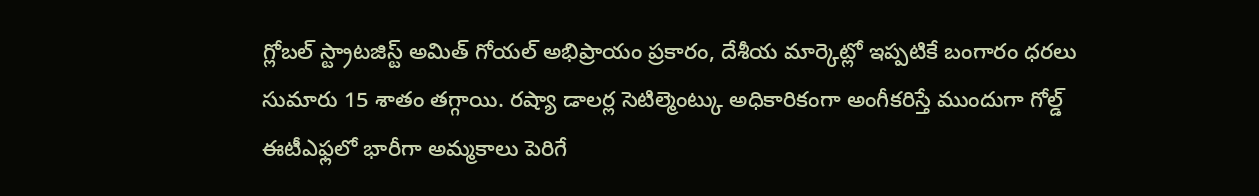గ్లోబల్ స్ట్రాటజిస్ట్ అమిత్ గోయల్ అభిప్రాయం ప్రకారం, దేశీయ మార్కెట్లో ఇప్పటికే బంగారం ధరలు సుమారు 15 శాతం తగ్గాయి. రష్యా డాలర్ల సెటిల్మెంట్కు అధికారికంగా అంగీకరిస్తే ముందుగా గోల్డ్ ఈటీఎఫ్లలో భారీగా అమ్మకాలు పెరిగే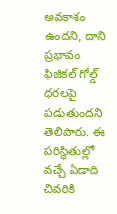అవకాశం ఉందని, దాని ప్రభావం ఫిజికల్ గోల్డ్ ధరలపై పడుతుందని తెలిపారు. ఈ పరిస్థితుల్లో వచ్చే ఏడాది చివరికి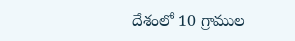దేశంలో 10 గ్రాముల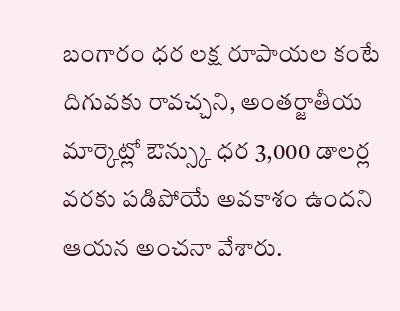బంగారం ధర లక్ష రూపాయల కంటే దిగువకు రావచ్చని, అంతర్జాతీయ మార్కెట్లో ఔన్స్కు ధర 3,000 డాలర్ల వరకు పడిపోయే అవకాశం ఉందని ఆయన అంచనా వేశారు.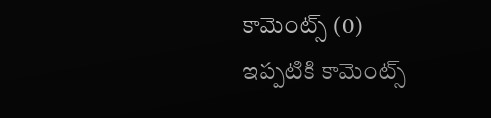కామెంట్స్ (0)
ఇప్పటికి కామెంట్స్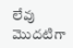లేవు
మొదటిగా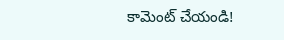కామెంట్ చేయండి!